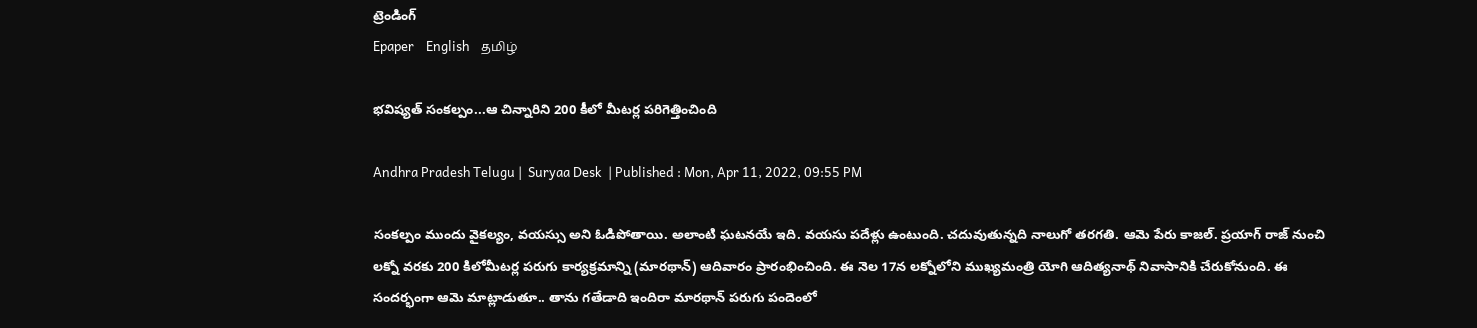ట్రెండింగ్
Epaper    English    தமிழ்

భవిష్యత్ సంకల్పం...ఆ చిన్నారిని 200 కీలో మీటర్ల పరిగెత్తించింది

Andhra Pradesh Telugu |  Suryaa Desk  | Published : Mon, Apr 11, 2022, 09:55 PM

సంకల్పం ముందు వైకల్యం, వయస్సు అని ఓడిపోతాయి. అలాంటి ఘటనయే ఇది. వయసు పదేళ్లు ఉంటుంది. చదువుతున్నది నాలుగో తరగతి. ఆమె పేరు కాజల్. ప్రయాగ్ రాజ్ నుంచి లక్నో వరకు 200 కిలోమీటర్ల పరుగు కార్యక్రమాన్ని (మారథాన్) ఆదివారం ప్రారంభించింది. ఈ నెల 17న లక్నోలోని ముఖ్యమంత్రి యోగి ఆదిత్యనాథ్ నివాసానికి చేరుకోనుంది. ఈ సందర్భంగా ఆమె మాట్లాడుతూ.. తాను గతేడాది ఇందిరా మారథాన్ పరుగు పందెంలో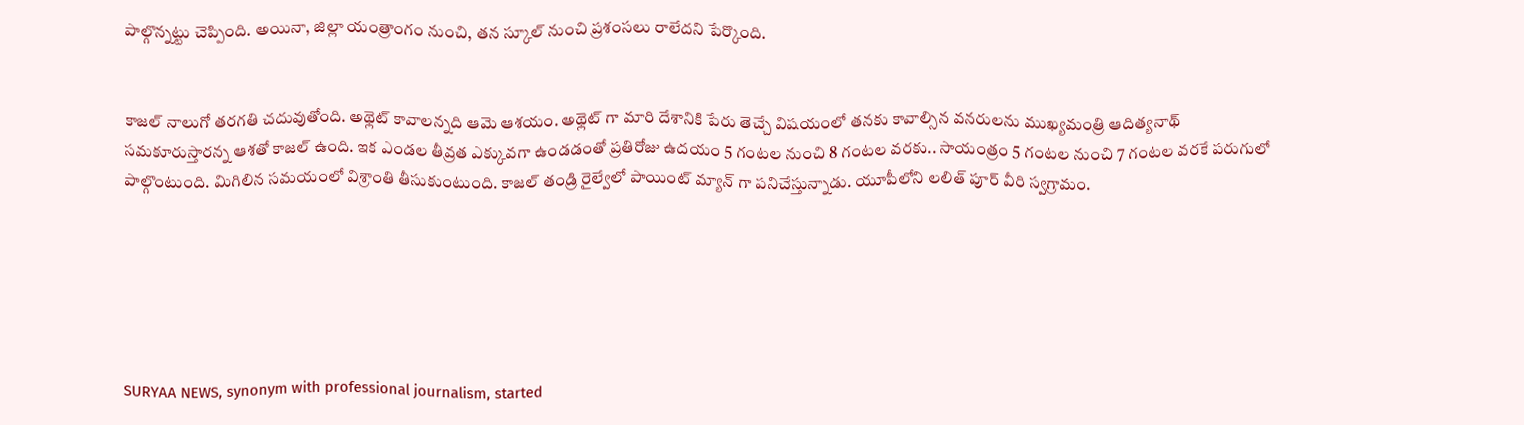పాల్గొన్నట్టు చెప్పింది. అయినా, జిల్లా యంత్రాంగం నుంచి, తన స్కూల్ నుంచి ప్రశంసలు రాలేదని పేర్కొంది.


కాజల్ నాలుగో తరగతి చదువుతోంది. అథ్లెట్ కావాలన్నది ఆమె ఆశయం. అథ్లెట్ గా మారి దేశానికి పేరు తెచ్చే విషయంలో తనకు కావాల్సిన వనరులను ముఖ్యమంత్రి ఆదిత్యనాథ్ సమకూరుస్తారన్న ఆశతో కాజల్ ఉంది. ఇక ఎండల తీవ్రత ఎక్కువగా ఉండడంతో ప్రతిరోజు ఉదయం 5 గంటల నుంచి 8 గంటల వరకు.. సాయంత్రం 5 గంటల నుంచి 7 గంటల వరకే పరుగులో పాల్గొంటుంది. మిగిలిన సమయంలో విశ్రాంతి తీసుకుంటుంది. కాజల్ తండ్రి రైల్వేలో పాయింట్ మ్యాన్ గా పనిచేస్తున్నాడు. యూపీలోని లలిత్ పూర్ వీరి స్వగ్రామం.






SURYAA NEWS, synonym with professional journalism, started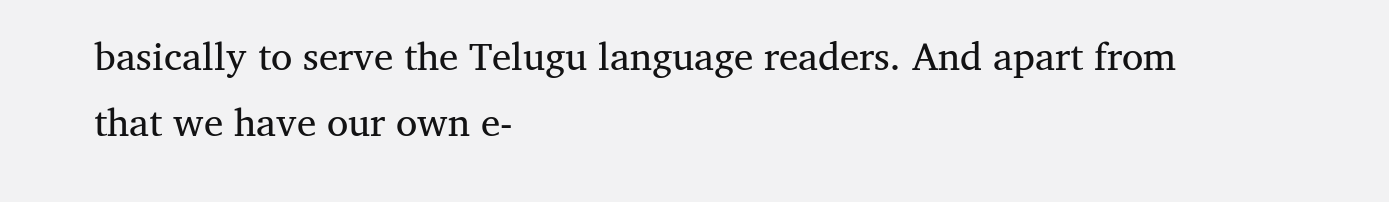basically to serve the Telugu language readers. And apart from that we have our own e-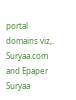portal domains viz,. Suryaa.com and Epaper Suryaa